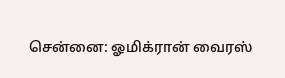சென்னை: ஓமிக்ரான் வைரஸ்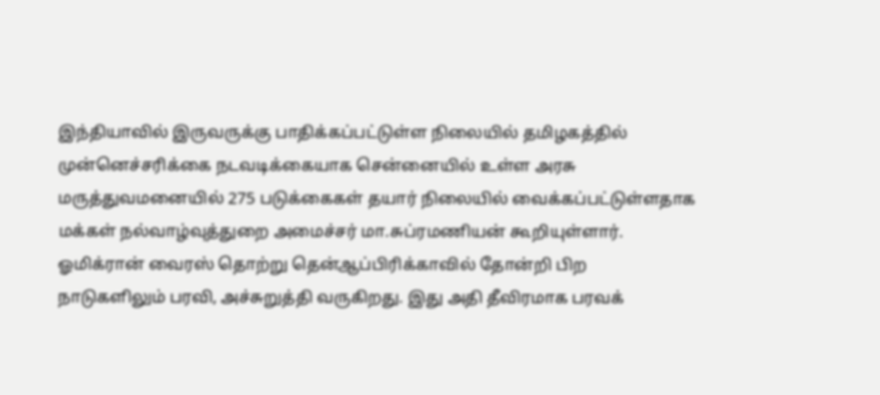இந்தியாவில் இருவருக்கு பாதிக்கப்பட்டுள்ள நிலையில் தமிழகத்தில் முன்னெச்சரிக்கை நடவடிக்கையாக சென்னையில் உள்ள அரசு மருத்துவமனையில் 275 படுக்கைகள் தயார் நிலையில் வைக்கப்பட்டுள்ளதாக மக்கள் நல்வாழ்வுத்துறை அமைச்சர் மா.சுப்ரமணியன் கூறியுள்ளார். ஓமிக்ரான் வைரஸ் தொற்று தென்ஆப்பிரிக்காவில் தோன்றி பிற நாடுகளிலும் பரவி, அச்சுறுத்தி வருகிறது. இது அதி தீவிரமாக பரவக்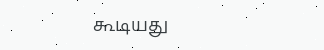கூடியது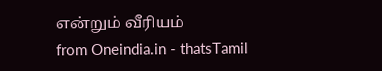என்றும் வீரியம்
from Oneindia.in - thatsTamil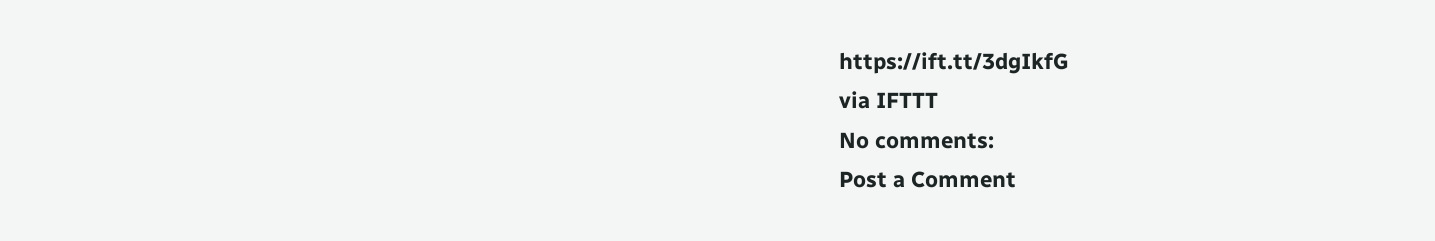https://ift.tt/3dgIkfG
via IFTTT
No comments:
Post a Comment